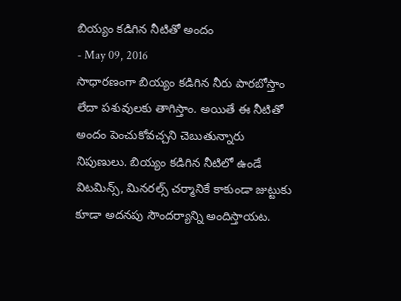బియ్యం కడిగిన నీటితో అందం
- May 09, 2016
సాధారణంగా బియ్యం కడిగిన నీరు పారబోస్తాం లేదా పశువులకు తాగిస్తాం. అయితే ఈ నీటితో అందం పెంచుకోవచ్చని చెబుతున్నారు నిపుణులు. బియ్యం కడిగిన నీటిలో ఉండే విటమిన్స్, మినరల్స్ చర్మానికే కాకుండా జుట్టుకు కూడా అదనపు సౌందర్యాన్ని అందిస్తాయట.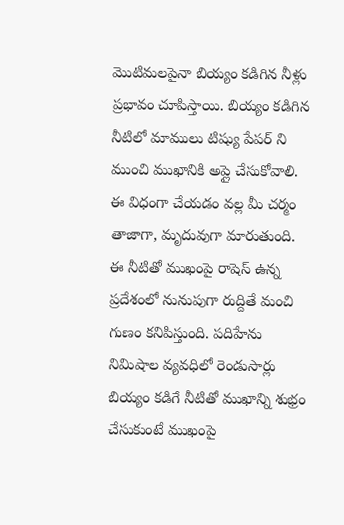మొటిమలపైనా బియ్యం కడిగిన నీళ్లు ప్రభావం చూపిస్తాయి. బియ్యం కడిగిన నీటిలో మాములు టిష్యు పేపర్ ని ముంచి ముఖానికి అప్లై చేసుకోవాలి. ఈ విధంగా చేయడం వల్ల మీ చర్మం తాజాగా, మృదువుగా మారుతుంది. ఈ నీటితో ముఖంపై రాషెస్ ఉన్న ప్రదేశంలో నునుపుగా రుద్దితే మంచి గుణం కనిపిస్తుంది. పదిహేను నిమిషాల వ్యవధిలో రెండుసార్లు బియ్యం కడిగే నీటితో ముఖాన్ని శుభ్రం చేసుకుంటే ముఖంపై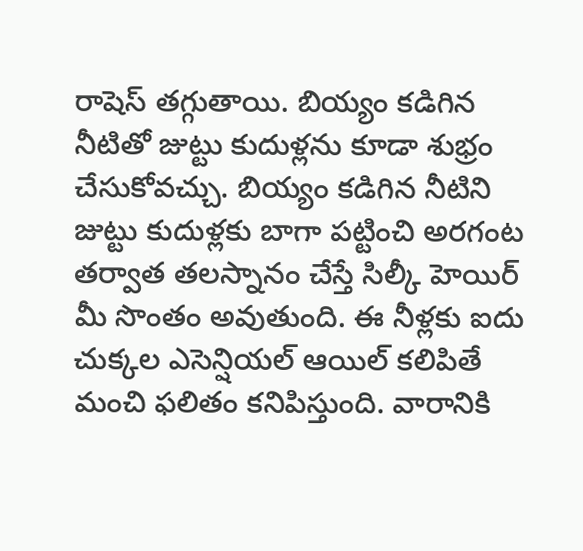రాషెస్ తగ్గుతాయి. బియ్యం కడిగిన నీటితో జుట్టు కుదుళ్లను కూడా శుభ్రం చేసుకోవచ్చు. బియ్యం కడిగిన నీటిని జుట్టు కుదుళ్లకు బాగా పట్టించి అరగంట తర్వాత తలస్నానం చేస్తే సిల్కీ హెయిర్ మీ సొంతం అవుతుంది. ఈ నీళ్లకు ఐదు చుక్కల ఎసెన్షియల్ ఆయిల్ కలిపితే మంచి ఫలితం కనిపిస్తుంది. వారానికి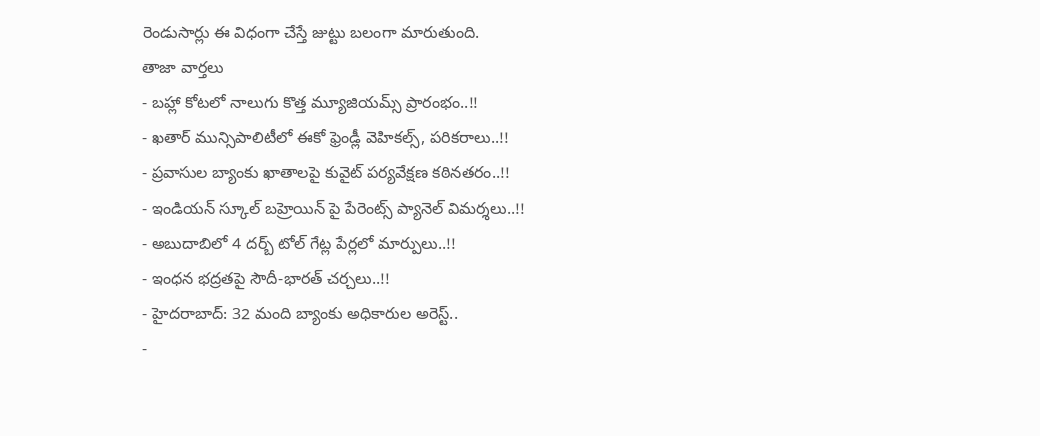రెండుసార్లు ఈ విధంగా చేస్తే జుట్టు బలంగా మారుతుంది.
తాజా వార్తలు
- బహ్లా కోటలో నాలుగు కొత్త మ్యూజియమ్స్ ప్రారంభం..!!
- ఖతార్ మున్సిపాలిటీలో ఈకో ఫ్రెండ్లీ వెహికల్స్, పరికరాలు..!!
- ప్రవాసుల బ్యాంకు ఖాతాలపై కువైట్ పర్యవేక్షణ కఠినతరం..!!
- ఇండియన్ స్కూల్ బహ్రెయిన్ పై పేరెంట్స్ ప్యానెల్ విమర్శలు..!!
- అబుదాబిలో 4 దర్బ్ టోల్ గేట్ల పేర్లలో మార్పులు..!!
- ఇంధన భద్రతపై సౌదీ-భారత్ చర్చలు..!!
- హైదరాబాద్: 32 మంది బ్యాంకు అధికారుల అరెస్ట్..
-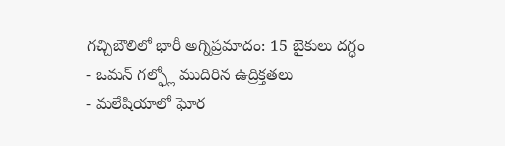గచ్చిబౌలిలో భారీ అగ్నిప్రమాదం: 15 బైకులు దగ్ధం
- ఒమన్ గల్ఫ్లో ముదిరిన ఉద్రిక్తతలు
- మలేషియాలో ఘోర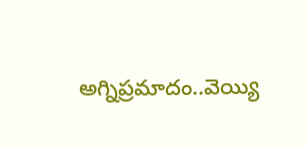అగ్నిప్రమాదం..వెయ్యి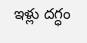ఇళ్లు దగ్ధం